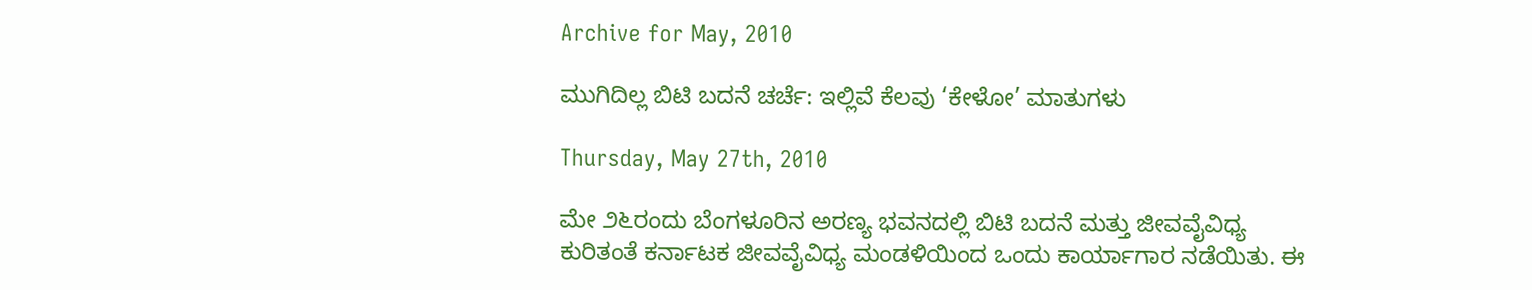Archive for May, 2010

ಮುಗಿದಿಲ್ಲ ಬಿಟಿ ಬದನೆ ಚರ್ಚೆ: ಇಲ್ಲಿವೆ ಕೆಲವು ‘ಕೇಳೋ’ ಮಾತುಗಳು

Thursday, May 27th, 2010

ಮೇ ೨೬ರಂದು ಬೆಂಗಳೂರಿನ ಅರಣ್ಯ ಭವನದಲ್ಲಿ ಬಿಟಿ ಬದನೆ ಮತ್ತು ಜೀವವೈವಿಧ್ಯ ಕುರಿತಂತೆ ಕರ್ನಾಟಕ ಜೀವವೈವಿಧ್ಯ ಮಂಡಳಿಯಿಂದ ಒಂದು ಕಾರ್ಯಾಗಾರ ನಡೆಯಿತು. ಈ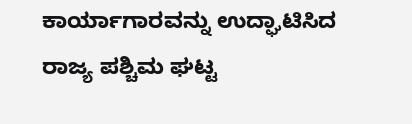ಕಾರ್ಯಾಗಾರವನ್ನು ಉದ್ಘಾಟಿಸಿದ ರಾಜ್ಯ ಪಶ್ಚಿಮ ಘಟ್ಟ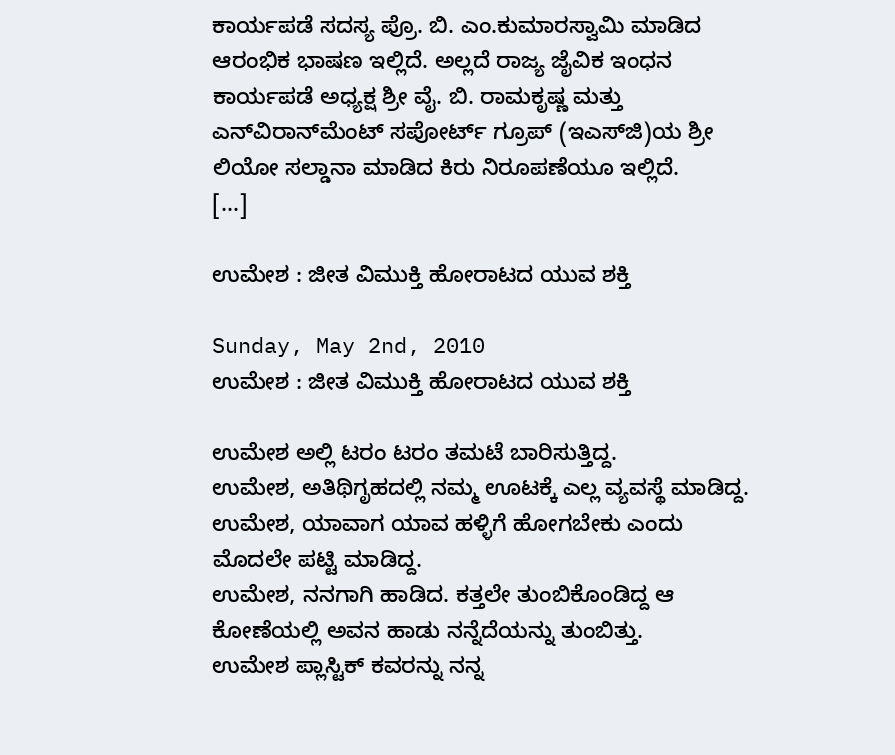ಕಾರ್ಯಪಡೆ ಸದಸ್ಯ ಪ್ರೊ. ಬಿ. ಎಂ.ಕುಮಾರಸ್ವಾಮಿ ಮಾಡಿದ ಆರಂಭಿಕ ಭಾಷಣ ಇಲ್ಲಿದೆ. ಅಲ್ಲದೆ ರಾಜ್ಯ ಜೈವಿಕ ಇಂಧನ ಕಾರ್ಯಪಡೆ ಅಧ್ಯಕ್ಷ ಶ್ರೀ ವೈ. ಬಿ. ರಾಮಕೃಷ್ಣ ಮತ್ತು ಎನ್‌ವಿರಾನ್‌ಮೆಂಟ್ ಸಪೋರ್ಟ್ ಗ್ರೂಪ್ (ಇಎಸ್‌ಜಿ)ಯ ಶ್ರೀ ಲಿಯೋ ಸಲ್ಡಾನಾ ಮಾಡಿದ ಕಿರು ನಿರೂಪಣೆಯೂ ಇಲ್ಲಿದೆ.
[...]

ಉಮೇಶ : ಜೀತ ವಿಮುಕ್ತಿ ಹೋರಾಟದ ಯುವ ಶಕ್ತಿ

Sunday, May 2nd, 2010
ಉಮೇಶ : ಜೀತ ವಿಮುಕ್ತಿ ಹೋರಾಟದ ಯುವ ಶಕ್ತಿ

ಉಮೇಶ ಅಲ್ಲಿ ಟರಂ ಟರಂ ತಮಟೆ ಬಾರಿಸುತ್ತಿದ್ದ.
ಉಮೇಶ, ಅತಿಥಿಗೃಹದಲ್ಲಿ ನಮ್ಮ ಊಟಕ್ಕೆ ಎಲ್ಲ ವ್ಯವಸ್ಥೆ ಮಾಡಿದ್ದ.
ಉಮೇಶ, ಯಾವಾಗ ಯಾವ ಹಳ್ಳಿಗೆ ಹೋಗಬೇಕು ಎಂದು ಮೊದಲೇ ಪಟ್ಟಿ ಮಾಡಿದ್ದ.
ಉಮೇಶ, ನನಗಾಗಿ ಹಾಡಿದ. ಕತ್ತಲೇ ತುಂಬಿಕೊಂಡಿದ್ದ ಆ ಕೋಣೆಯಲ್ಲಿ ಅವನ ಹಾಡು ನನ್ನೆದೆಯನ್ನು ತುಂಬಿತ್ತು.
ಉಮೇಶ ಪ್ಲಾಸ್ಟಿಕ್ ಕವರನ್ನು ನನ್ನ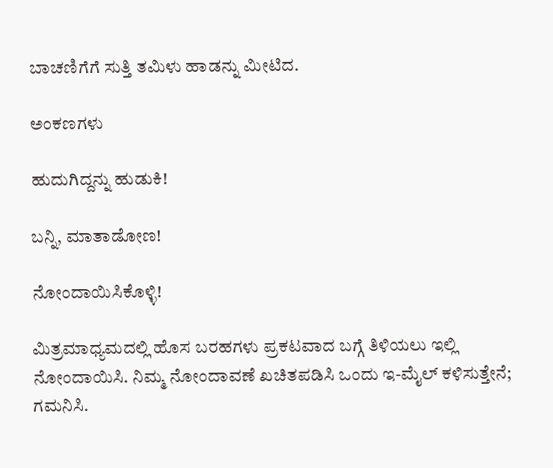ಬಾಚಣಿಗೆಗೆ ಸುತ್ತಿ ತಮಿಳು ಹಾಡನ್ನು ಮೀಟಿದ.

ಅಂಕಣಗಳು

ಹುದುಗಿದ್ದನ್ನು ಹುಡುಕಿ!

ಬನ್ನಿ, ಮಾತಾಡೋಣ!

ನೋಂದಾಯಿಸಿಕೊಳ್ಳಿ!

ಮಿತ್ರಮಾಧ್ಯಮದಲ್ಲಿ ಹೊಸ ಬರಹಗಳು ಪ್ರಕಟವಾದ ಬಗ್ಗೆ ತಿಳಿಯಲು ಇಲ್ಲಿ ನೋಂದಾಯಿಸಿ. ನಿಮ್ಮ ನೋಂದಾವಣೆ ಖಚಿತಪಡಿಸಿ ಒಂದು ಇ-ಮೈಲ್ ಕಳಿಸುತ್ತೇನೆ; ಗಮನಿಸಿ.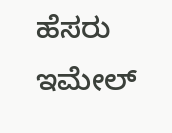ಹೆಸರು
ಇಮೇಲ್